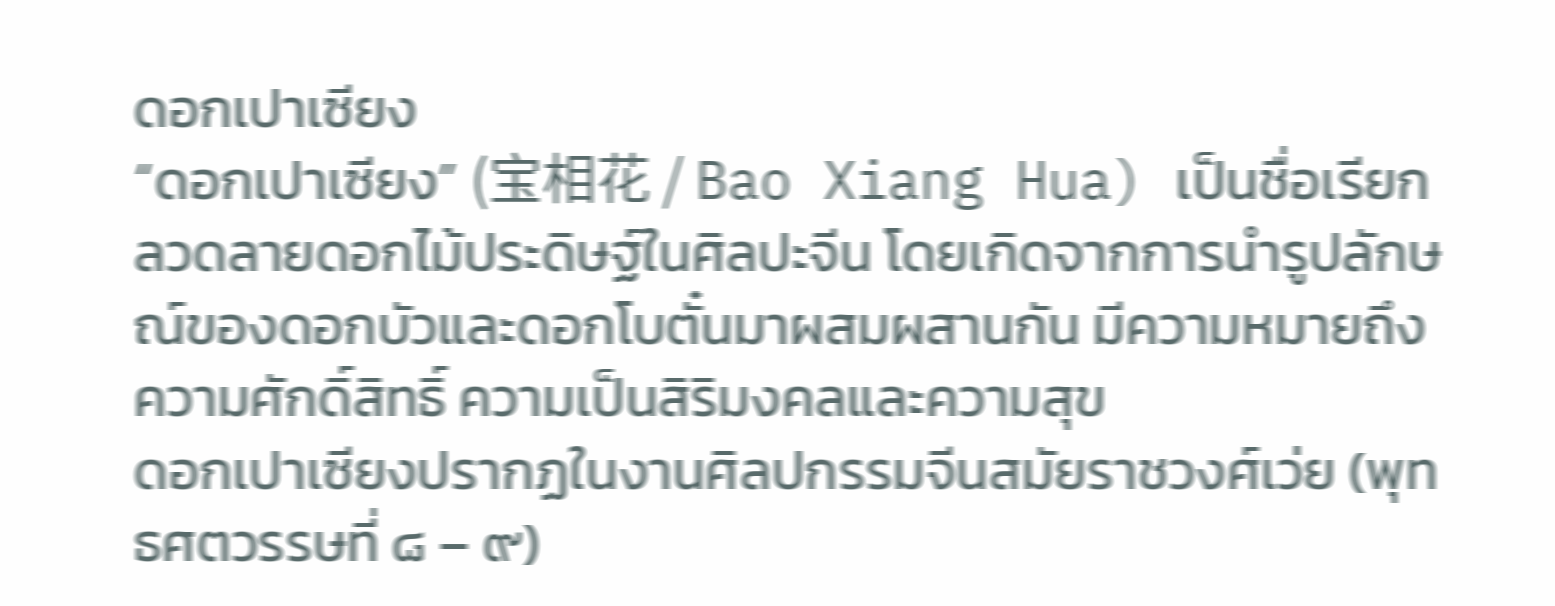ดอกเปาเซียง
“ดอกเปาเซียง” (宝相花 / Bao Xiang Hua) เป็นชื่อเรียกลวดลายดอกไม้ประดิษฐ์ในศิลปะจีน โดยเกิดจากการนำรูปลักษณ์ของดอกบัวและดอกโบตั๋นมาผสมผสานกัน มีความหมายถึงความศักดิ์สิทธิ์ ความเป็นสิริมงคลและความสุข
ดอกเปาเซียงปรากฏในงานศิลปกรรมจีนสมัยราชวงศ์เว่ย (พุทธศตวรรษที่ ๘ – ๙)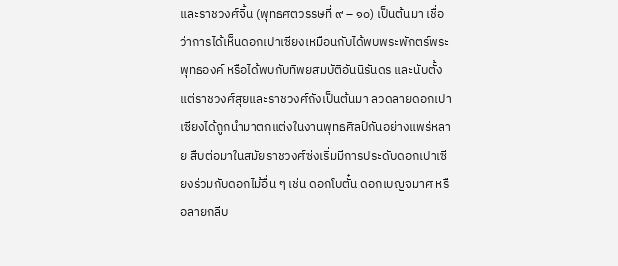และราชวงศ์จิ้น (พุทธศตวรรษที่ ๙ – ๑๐) เป็นต้นมา เชื่อว่าการได้เห็นดอกเปาเซียงเหมือนกับได้พบพระพักตร์พระพุทธองค์ หรือได้พบกับทิพยสมบัติอันนิรันดร และนับตั้งแต่ราชวงศ์สุยและราชวงศ์ถังเป็นต้นมา ลวดลายดอกเปาเซียงได้ถูกนำมาตกแต่งในงานพุทธศิลป์กันอย่างแพร่หลาย สืบต่อมาในสมัยราชวงศ์ซ่งเริ่มมีการประดับดอกเปาเซียงร่วมกับดอกไม้อื่น ๆ เช่น ดอกโบตั๋น ดอกเบญจมาศ หรือลายกลีบ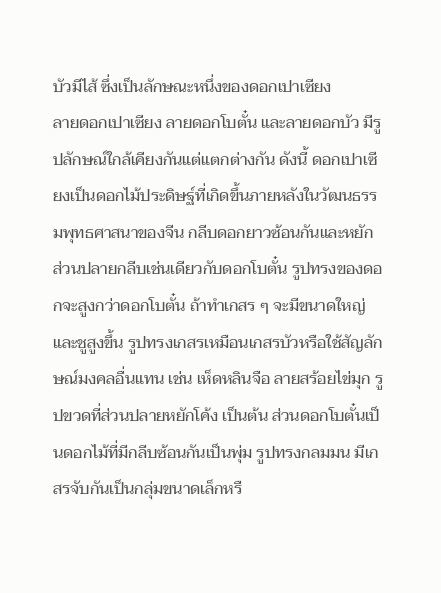บัวมีไส้ ซึ่งเป็นลักษณะหนึ่งของดอกเปาเซียง
ลายดอกเปาเซียง ลายดอกโบตั๋น และลายดอกบัว มีรูปลักษณ์ใกล้เคียงกันแต่แตกต่างกัน ดังนี้ ดอกเปาเซียงเป็นดอกไม้ประดิษฐ์ที่เกิดขึ้นภายหลังในวัฒนธรรมพุทธศาสนาของจีน กลีบดอกยาวซ้อนกันและหยัก ส่วนปลายกลีบเช่นเดียวกับดอกโบตั๋น รูปทรงของดอกจะสูงกว่าดอกโบตั๋น ถ้าทำเกสร ๆ จะมีขนาดใหญ่และชูสูงขึ้น รูปทรงเกสรเหมือนเกสรบัวหรือใช้สัญลักษณ์มงคลอื่นแทน เช่น เห็ดหลินจือ ลายสร้อยไข่มุก รูปขวดที่ส่วนปลายหยักโค้ง เป็นต้น ส่วนดอกโบตั๋นเป็นดอกไม้ที่มีกลีบซ้อนกันเป็นพุ่ม รูปทรงกลมมน มีเกสรจับกันเป็นกลุ่มขนาดเล็กหรื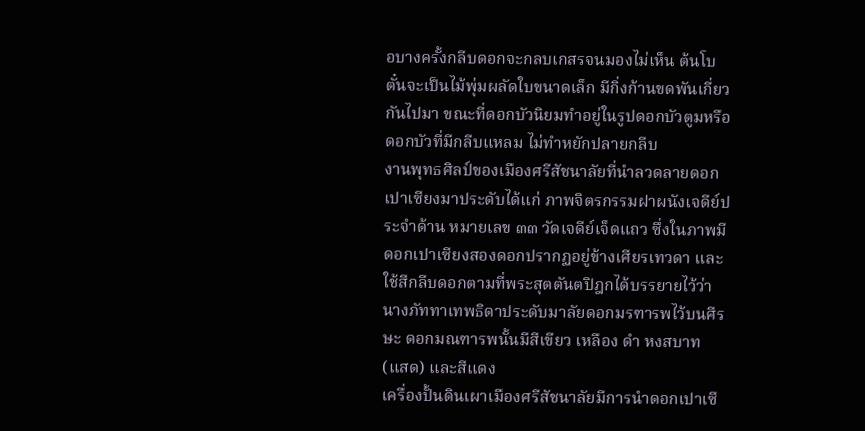อบางครั้งกลีบดอกจะกลบเกสรจนมองไม่เห็น ต้นโบตั๋นจะเป็นไม้พุ่มผลัดใบขนาดเล็ก มีกิ่งก้านขดพันเกี่ยวกันไปมา ขณะที่ดอกบัวนิยมทำอยู่ในรูปดอกบัวตูมหรือดอกบัวที่มีกลีบแหลม ไม่ทำหยักปลายกลีบ
งานพุทธศิลป์ของเมืองศรีสัชนาลัยที่นำลวดลายดอกเปาเซียงมาประดับได้แก่ ภาพจิตรกรรมฝาผนังเจดีย์ประจำด้าน หมายเลข ๓๓ วัดเจดีย์เจ็ดแถว ซึ่งในภาพมีดอกเปาเซียงสองดอกปรากฏอยู่ข้างเศียรเทวดา และใช้สีกลีบดอกตามที่พระสุตตันตปิฎกได้บรรยายไว้ว่านางภัททาเทพธิดาประดับมาลัยดอกมรฑารพไว้บนศีรษะ ดอกมณฑารพนั้นมีสีเขียว เหลือง ดำ หงสบาท (แสด) และสีแดง
เครื่องปั้นดินเผาเมืองศรีสัชนาลัยมีการนำดอกเปาเซี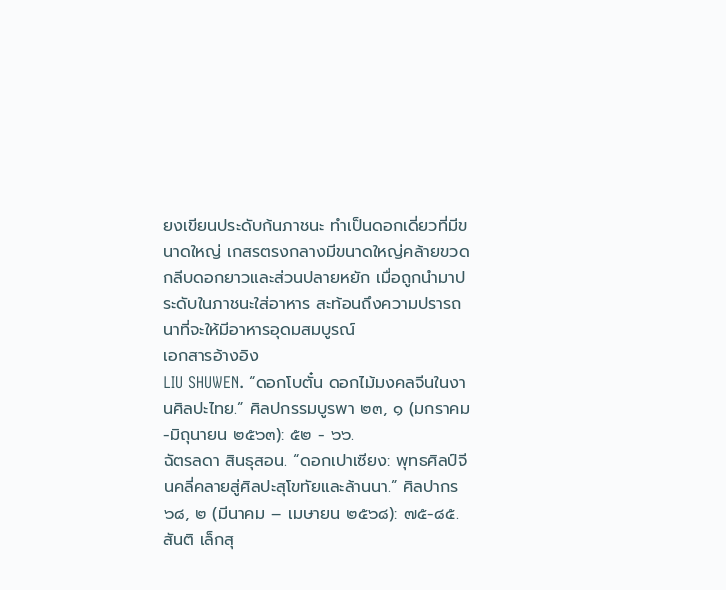ยงเขียนประดับก้นภาชนะ ทำเป็นดอกเดี่ยวที่มีขนาดใหญ่ เกสรตรงกลางมีขนาดใหญ่คล้ายขวด กลีบดอกยาวและส่วนปลายหยัก เมื่อถูกนำมาประดับในภาชนะใส่อาหาร สะท้อนถึงความปรารถนาที่จะให้มีอาหารอุดมสมบูรณ์
เอกสารอ้างอิง
LIU SHUWEN. “ดอกโบตั๋น ดอกไม้มงคลจีนในงานศิลปะไทย.” ศิลปกรรมบูรพา ๒๓, ๑ (มกราคม-มิถุนายน ๒๕๖๓): ๕๒ - ๖๖.
ฉัตรลดา สินธุสอน. “ดอกเปาเซียง: พุทธศิลป์จีนคลี่คลายสู่ศิลปะสุโขทัยและล้านนา.” ศิลปากร ๖๘, ๒ (มีนาคม – เมษายน ๒๕๖๘): ๗๕-๘๕.
สันติ เล็กสุ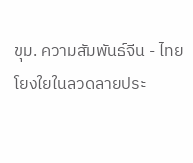ขุม. ความสัมพันธ์จีน - ไทย โยงใยในลวดลายประ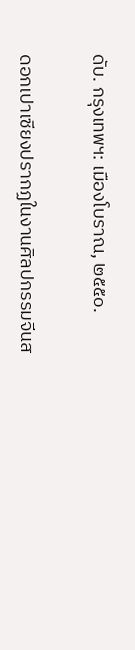ดับ. กรุงเทพฯ: เมืองโบราณ, ๒๕๕๐.

ดอกเปาเซียงปรากฏในงานศิลปกรรมจีนส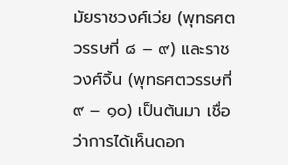มัยราชวงศ์เว่ย (พุทธศตวรรษที่ ๘ – ๙) และราชวงศ์จิ้น (พุทธศตวรรษที่ ๙ – ๑๐) เป็นต้นมา เชื่อว่าการได้เห็นดอก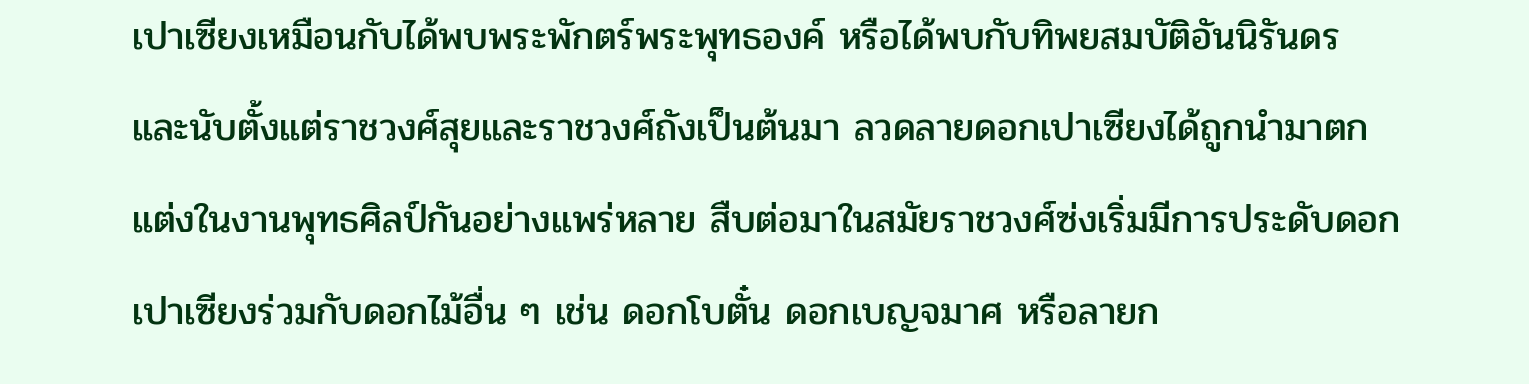เปาเซียงเหมือนกับได้พบพระพักตร์พระพุทธองค์ หรือได้พบกับทิพยสมบัติอันนิรันดร และนับตั้งแต่ราชวงศ์สุยและราชวงศ์ถังเป็นต้นมา ลวดลายดอกเปาเซียงได้ถูกนำมาตกแต่งในงานพุทธศิลป์กันอย่างแพร่หลาย สืบต่อมาในสมัยราชวงศ์ซ่งเริ่มมีการประดับดอกเปาเซียงร่วมกับดอกไม้อื่น ๆ เช่น ดอกโบตั๋น ดอกเบญจมาศ หรือลายก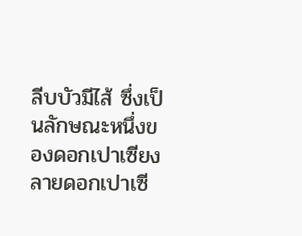ลีบบัวมีไส้ ซึ่งเป็นลักษณะหนึ่งของดอกเปาเซียง
ลายดอกเปาเซี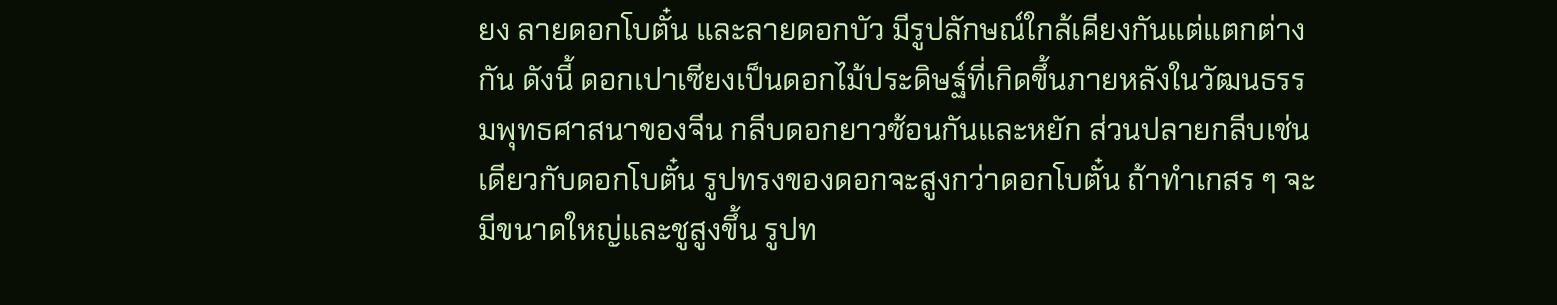ยง ลายดอกโบตั๋น และลายดอกบัว มีรูปลักษณ์ใกล้เคียงกันแต่แตกต่างกัน ดังนี้ ดอกเปาเซียงเป็นดอกไม้ประดิษฐ์ที่เกิดขึ้นภายหลังในวัฒนธรรมพุทธศาสนาของจีน กลีบดอกยาวซ้อนกันและหยัก ส่วนปลายกลีบเช่นเดียวกับดอกโบตั๋น รูปทรงของดอกจะสูงกว่าดอกโบตั๋น ถ้าทำเกสร ๆ จะมีขนาดใหญ่และชูสูงขึ้น รูปท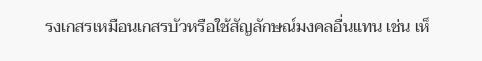รงเกสรเหมือนเกสรบัวหรือใช้สัญลักษณ์มงคลอื่นแทน เช่น เห็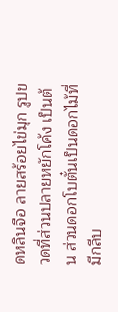ดหลินจือ ลายสร้อยไข่มุก รูปขวดที่ส่วนปลายหยักโค้ง เป็นต้น ส่วนดอกโบตั๋นเป็นดอกไม้ที่มีกลีบ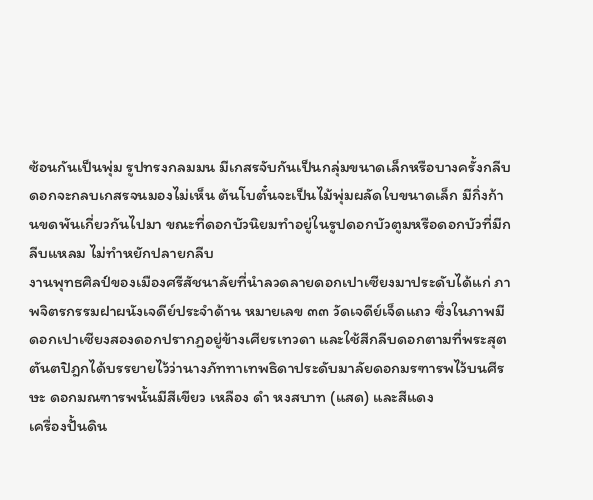ซ้อนกันเป็นพุ่ม รูปทรงกลมมน มีเกสรจับกันเป็นกลุ่มขนาดเล็กหรือบางครั้งกลีบดอกจะกลบเกสรจนมองไม่เห็น ต้นโบตั๋นจะเป็นไม้พุ่มผลัดใบขนาดเล็ก มีกิ่งก้านขดพันเกี่ยวกันไปมา ขณะที่ดอกบัวนิยมทำอยู่ในรูปดอกบัวตูมหรือดอกบัวที่มีกลีบแหลม ไม่ทำหยักปลายกลีบ
งานพุทธศิลป์ของเมืองศรีสัชนาลัยที่นำลวดลายดอกเปาเซียงมาประดับได้แก่ ภาพจิตรกรรมฝาผนังเจดีย์ประจำด้าน หมายเลข ๓๓ วัดเจดีย์เจ็ดแถว ซึ่งในภาพมีดอกเปาเซียงสองดอกปรากฏอยู่ข้างเศียรเทวดา และใช้สีกลีบดอกตามที่พระสุตตันตปิฎกได้บรรยายไว้ว่านางภัททาเทพธิดาประดับมาลัยดอกมรฑารพไว้บนศีรษะ ดอกมณฑารพนั้นมีสีเขียว เหลือง ดำ หงสบาท (แสด) และสีแดง
เครื่องปั้นดิน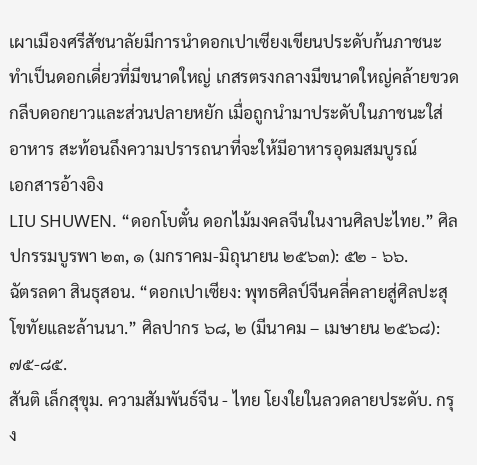เผาเมืองศรีสัชนาลัยมีการนำดอกเปาเซียงเขียนประดับก้นภาชนะ ทำเป็นดอกเดี่ยวที่มีขนาดใหญ่ เกสรตรงกลางมีขนาดใหญ่คล้ายขวด กลีบดอกยาวและส่วนปลายหยัก เมื่อถูกนำมาประดับในภาชนะใส่อาหาร สะท้อนถึงความปรารถนาที่จะให้มีอาหารอุดมสมบูรณ์
เอกสารอ้างอิง
LIU SHUWEN. “ดอกโบตั๋น ดอกไม้มงคลจีนในงานศิลปะไทย.” ศิลปกรรมบูรพา ๒๓, ๑ (มกราคม-มิถุนายน ๒๕๖๓): ๕๒ - ๖๖.
ฉัตรลดา สินธุสอน. “ดอกเปาเซียง: พุทธศิลป์จีนคลี่คลายสู่ศิลปะสุโขทัยและล้านนา.” ศิลปากร ๖๘, ๒ (มีนาคม – เมษายน ๒๕๖๘): ๗๕-๘๕.
สันติ เล็กสุขุม. ความสัมพันธ์จีน - ไทย โยงใยในลวดลายประดับ. กรุง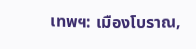เทพฯ: เมืองโบราณ,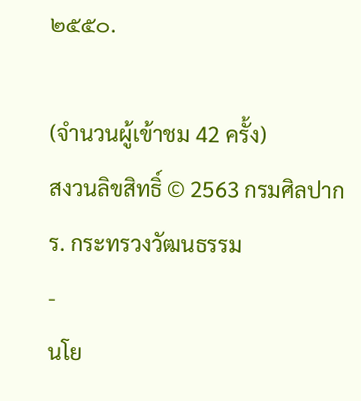๒๕๕๐.

(จำนวนผู้เข้าชม 42 ครั้ง)
สงวนลิขสิทธิ์ © 2563 กรมศิลปากร. กระทรวงวัฒนธรรม
-
นโย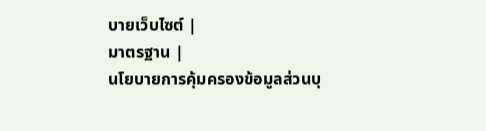บายเว็บไซต์ |
มาตรฐาน |
นโยบายการคุ้มครองข้อมูลส่วนบุ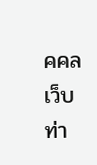คคล
เว็บท่า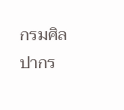กรมศิลปากร